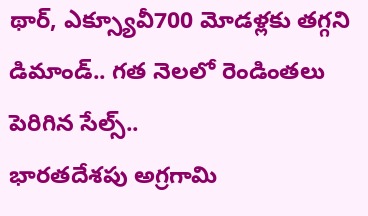థార్, ఎక్స్యూవీ700 మోడళ్లకు తగ్గని డిమాండ్.. గత నెలలో రెండింతలు పెరిగిన సేల్స్..
భారతదేశపు అగ్రగామి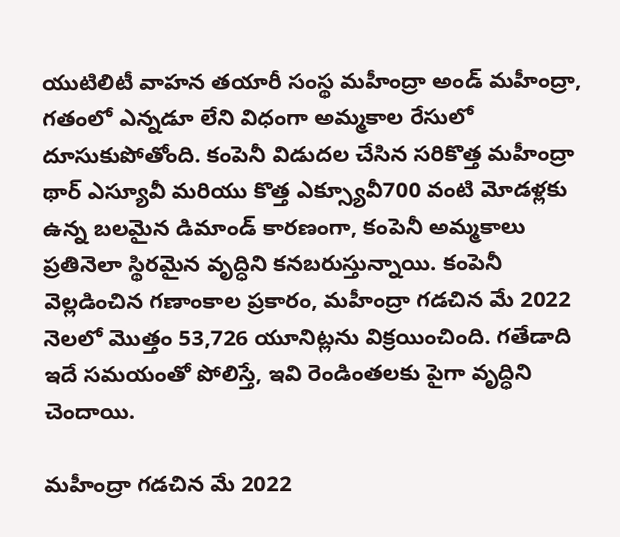యుటిలిటీ వాహన తయారీ సంస్థ మహీంద్రా అండ్ మహీంద్రా, గతంలో ఎన్నడూ లేని విధంగా అమ్మకాల రేసులో దూసుకుపోతోంది. కంపెనీ విడుదల చేసిన సరికొత్త మహీంద్రా థార్ ఎస్యూవీ మరియు కొత్త ఎక్స్యూవీ700 వంటి మోడళ్లకు ఉన్న బలమైన డిమాండ్ కారణంగా, కంపెనీ అమ్మకాలు ప్రతినెలా స్థిరమైన వృద్ధిని కనబరుస్తున్నాయి. కంపెనీ వెల్లడించిన గణాంకాల ప్రకారం, మహీంద్రా గడచిన మే 2022 నెలలో మొత్తం 53,726 యూనిట్లను విక్రయించింది. గతేడాది ఇదే సమయంతో పోలిస్తే, ఇవి రెండింతలకు పైగా వృద్ధిని చెందాయి.

మహీంద్రా గడచిన మే 2022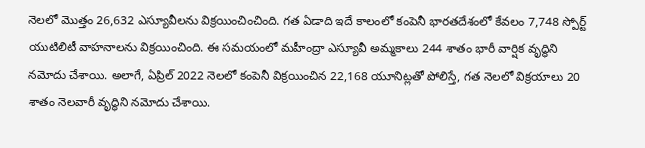నెలలో మొత్తం 26,632 ఎస్యూవీలను విక్రయించించింది. గత ఏడాది ఇదే కాలంలో కంపెనీ భారతదేశంలో కేవలం 7,748 స్పోర్ట్ యుటిలిటీ వాహనాలను విక్రయించింది. ఈ సమయంలో మహీంద్రా ఎస్యూవీ అమ్మకాలు 244 శాతం భారీ వార్షిక వృద్ధిని నమోదు చేశాయి. అలాగే, ఏప్రిల్ 2022 నెలలో కంపెనీ విక్రయించిన 22,168 యూనిట్లతో పోలిస్తే, గత నెలలో విక్రయాలు 20 శాతం నెలవారీ వృద్ధిని నమోదు చేశాయి.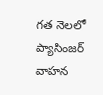గత నెలలో ప్యాసింజర్ వాహన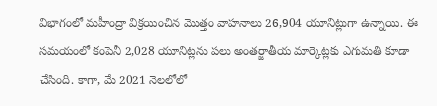విభాగంలో మహీంద్రా విక్రయించిన మొత్తం వాహనాలు 26,904 యూనిట్లుగా ఉన్నాయి. ఈ సమయంలో కంపెనీ 2,028 యూనిట్లను పలు అంతర్జాతీయ మార్కెట్లకు ఎగుమతి కూడా చేసింది. కాగా, మే 2021 నెలలోలో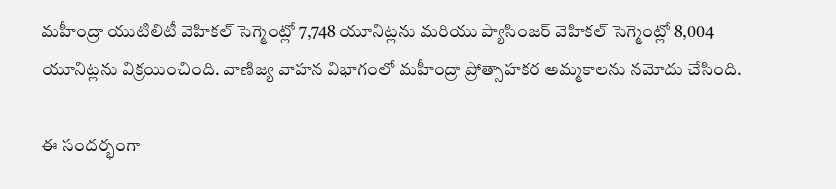మహీంద్రా యుటిలిటీ వెహికల్ సెగ్మెంట్లో 7,748 యూనిట్లను మరియు ప్యాసింజర్ వెహికల్ సెగ్మెంట్లో 8,004 యూనిట్లను విక్రయించింది. వాణిజ్య వాహన విభాగంలో మహీంద్రా ప్రోత్సాహకర అమ్మకాలను నమోదు చేసింది.

ఈ సందర్భంగా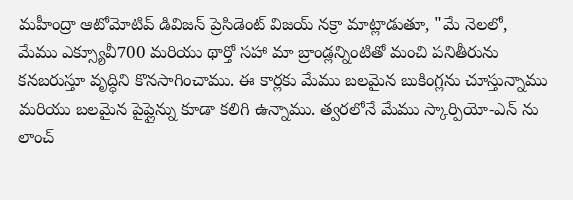మహీంద్రా ఆటోమోటివ్ డివిజన్ ప్రెసిడెంట్ విజయ్ నక్రా మాట్లాడుతూ, "మే నెలలో, మేము ఎక్స్యూవీ700 మరియు థార్తో సహా మా బ్రాండ్లన్నింటితో మంచి పనితీరును కనబరుస్తూ వృద్ధిని కొనసాగించాము. ఈ కార్లకు మేము బలమైన బుకింగ్లను చూస్తున్నాము మరియు బలమైన పైప్లైన్ను కూడా కలిగి ఉన్నాము. త్వరలోనే మేము స్కార్పియో-ఎన్ ను లాంచ్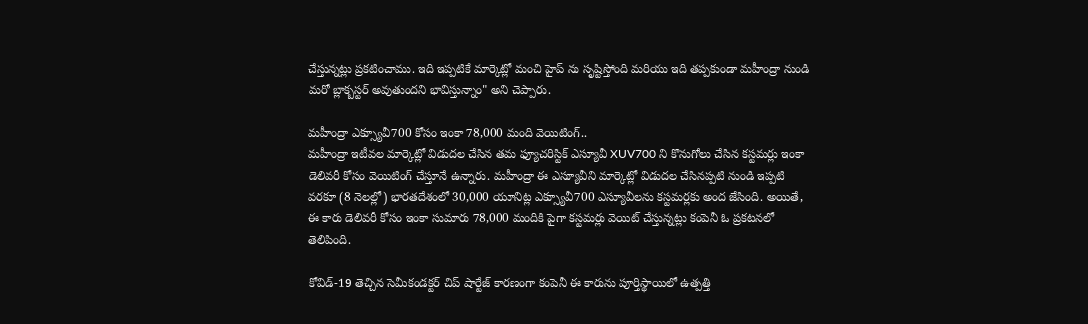చేస్తున్నట్లు ప్రకటించాము. ఇది ఇప్పటికే మార్కెట్లో మంచి హైప్ ను సృష్టిస్తోంది మరియు ఇది తప్పకుండా మహీంద్రా నుండి మరో బ్లాక్బస్టర్ అవుతుందని భావిస్తున్నాం" అని చెప్పారు.

మహీంద్రా ఎక్స్యూవీ700 కోసం ఇంకా 78,000 మంది వెయిటింగ్..
మహీంద్రా ఇటీవల మార్కెట్లో విడుదల చేసిన తమ ఫ్యూచరిస్టిక్ ఎస్యూవీ XUV700 ని కొనుగోలు చేసిన కస్టమర్లు ఇంకా డెలివరీ కోసం వెయిటింగ్ చేస్తూనే ఉన్నారు. మహీంద్రా ఈ ఎస్యూవీని మార్కెట్లో విడుదల చేసినప్పటి నుండి ఇప్పటి వరకూ (8 నెలల్లో) భారతదేశంలో 30,000 యూనిట్ల ఎక్స్యూవీ700 ఎస్యూవీలను కస్టమర్లకు అంద జేసింది. అయితే, ఈ కారు డెలివరీ కోసం ఇంకా సుమారు 78,000 మందికి పైగా కస్టమర్లు వెయిట్ చేస్తున్నట్లు కంపెనీ ఓ ప్రకటనలో తెలిపింది.

కోవిడ్-19 తెచ్చిన సెమీకండక్టర్ చిప్ షార్టేజ్ కారణంగా కంపెనీ ఈ కారును పూర్తిస్థాయిలో ఉత్పత్తి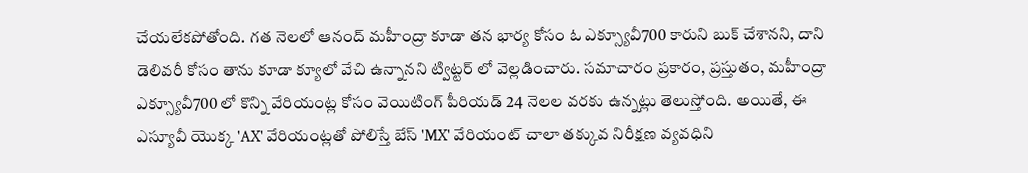చేయలేకపోతోంది. గత నెలలో ఆనంద్ మహీంద్రా కూడా తన భార్య కోసం ఓ ఎక్స్యూవీ700 కారుని బుక్ చేశానని, దాని డెలివరీ కోసం తాను కూడా క్యూలో వేచి ఉన్నానని ట్విట్టర్ లో వెల్లడించారు. సమాచారం ప్రకారం, ప్రస్తుతం, మహీంద్రా ఎక్స్యూవీ700 లో కొన్ని వేరియంట్ల కోసం వెయిటింగ్ పీరియడ్ 24 నెలల వరకు ఉన్నట్లు తెలుస్తోంది. అయితే, ఈ ఎస్యూవీ యొక్క 'AX' వేరియంట్లతో పోలిస్తే బేస్ 'MX' వేరియంట్ చాలా తక్కువ నిరీక్షణ వ్యవధిని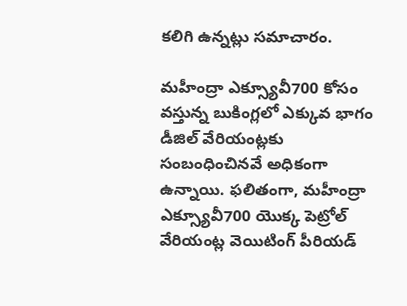కలిగి ఉన్నట్లు సమాచారం.

మహీంద్రా ఎక్స్యూవీ700 కోసం వస్తున్న బుకింగ్లలో ఎక్కువ భాగం డీజిల్ వేరియంట్లకు సంబంధించినవే అధికంగా ఉన్నాయి. ఫలితంగా, మహీంద్రా ఎక్స్యూవీ700 యొక్క పెట్రోల్ వేరియంట్ల వెయిటింగ్ పీరియడ్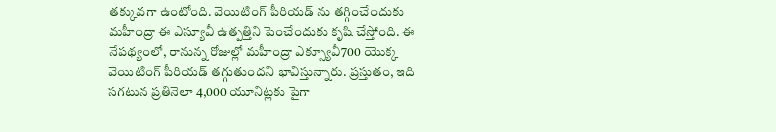తక్కువగా ఉంటోంది. వెయిటింగ్ పీరియడ్ ను తగ్గించేందుకు మహీంద్రా ఈ ఎస్యూవీ ఉత్పత్తిని పెంచేందుకు కృషి చేస్తోంది. ఈ నేపథ్యంలో, రానున్న రోజుల్లో మహీంద్రా ఎక్స్యూవీ700 యొక్క వెయిటింగ్ పీరియడ్ తగ్గుతుందని భావిస్తున్నారు. ప్రస్తుతం, ఇది సగటున ప్రతినెలా 4,000 యూనిట్లకు పైగా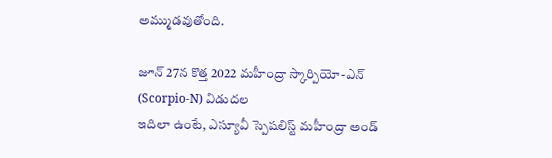అమ్ముడవుతోంది.

జూన్ 27న కొత్త 2022 మహీంద్రా స్కార్పియో-ఎన్ (Scorpio-N) విడుదల
ఇదిలా ఉంటే, ఎస్యూవీ స్పెషలిస్ట్ మహీంద్రా అండ్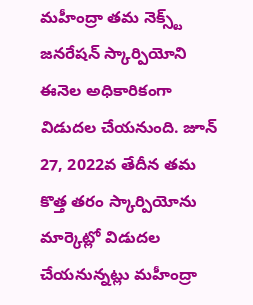మహీంద్రా తమ నెక్స్ట్ జనరేషన్ స్కార్పియోని ఈనెల అధికారికంగా విడుదల చేయనుంది. జూన్ 27, 2022వ తేదీన తమ కొత్త తరం స్కార్పియోను మార్కెట్లో విడుదల చేయనున్నట్లు మహీంద్రా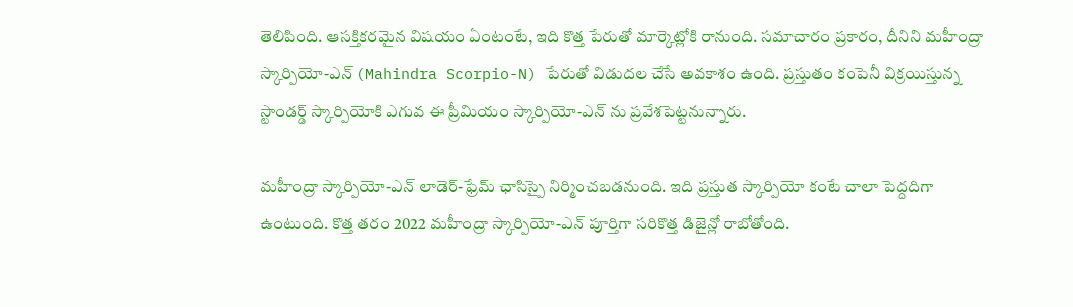తెలిపింది. ఆసక్తికరమైన విషయం ఏంటంటే, ఇది కొత్త పేరుతో మార్కెట్లోకి రానుంది. సమాచారం ప్రకారం, దీనిని మహీంద్రా స్కార్పియో-ఎన్ (Mahindra Scorpio-N) పేరుతో విడుదల చేసే అవకాశం ఉంది. ప్రస్తుతం కంపెనీ విక్రయిస్తున్న స్టాండర్డ్ స్కార్పియోకి ఎగువ ఈ ప్రీమియం స్కార్పియో-ఎన్ ను ప్రవేశపెట్టనున్నారు.

మహీంద్రా స్కార్పియో-ఎన్ లాడెర్-ఫ్రేమ్ ఛాసిస్పై నిర్మించబడనుంది. ఇది ప్రస్తుత స్కార్పియో కంటే చాలా పెద్దదిగా ఉంటుంది. కొత్త తరం 2022 మహీంద్రా స్కార్పియో-ఎన్ పూర్తిగా సరికొత్త డిజైన్లో రాబోతోంది.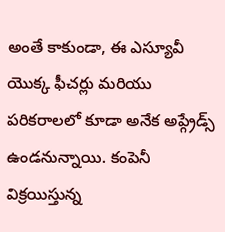అంతే కాకుండా, ఈ ఎస్యూవీ యొక్క ఫీచర్లు మరియు పరికరాలలో కూడా అనేక అప్గ్రేడ్స్ ఉండనున్నాయి. కంపెనీ విక్రయిస్తున్న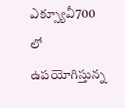ఎక్స్యూవీ700 లో ఉపయోగిస్తున్న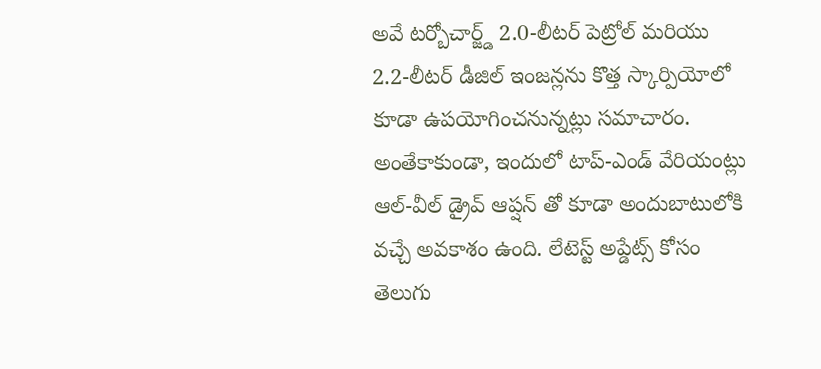అవే టర్బోచార్జ్డ్ 2.0-లీటర్ పెట్రోల్ మరియు 2.2-లీటర్ డీజిల్ ఇంజన్లను కొత్త స్కార్పియోలో కూడా ఉపయోగించనున్నట్లు సమాచారం. అంతేకాకుండా, ఇందులో టాప్-ఎండ్ వేరియంట్లు ఆల్-వీల్ డ్రైవ్ ఆప్షన్ తో కూడా అందుబాటులోకి వచ్చే అవకాశం ఉంది. లేటెస్ట్ అప్డేట్స్ కోసం తెలుగు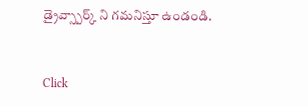డ్రైవ్స్పార్క్ ని గమనిస్తూ ఉండండి.


Click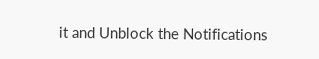it and Unblock the Notifications